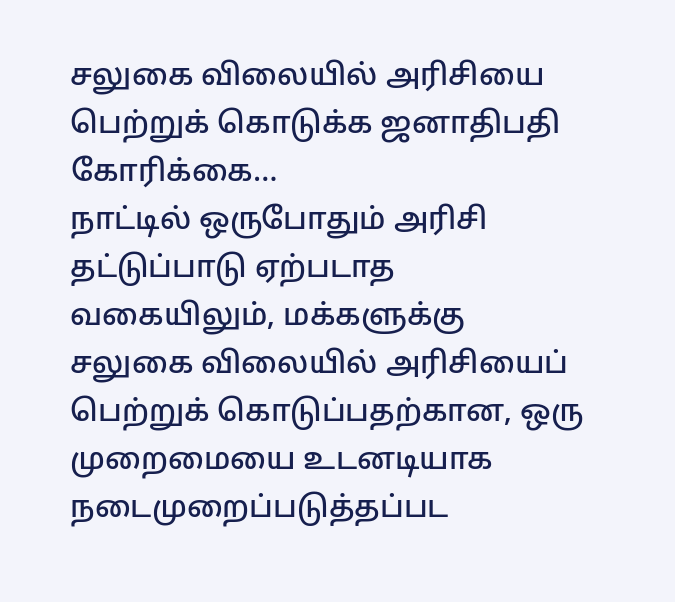சலுகை விலையில் அரிசியை பெற்றுக் கொடுக்க ஜனாதிபதி கோரிக்கை…
நாட்டில் ஒருபோதும் அரிசி தட்டுப்பாடு ஏற்படாத வகையிலும், மக்களுக்கு சலுகை விலையில் அரிசியைப் பெற்றுக் கொடுப்பதற்கான, ஒரு முறைமையை உடனடியாக நடைமுறைப்படுத்தப்பட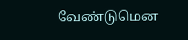வேண்டுமென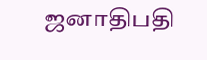ஜனாதிபதி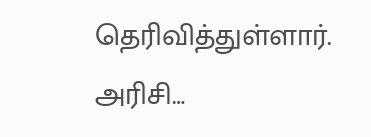தெரிவித்துள்ளார். அரிசி…